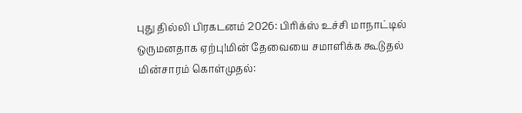புது தில்லி பிரகடனம் 2026: பிரிக்ஸ் உச்சி மாநாட்டில் ஒருமனதாக ஏற்பு!மின் தேவையை சமாளிக்க கூடுதல் மின்சாரம் கொள்முதல்: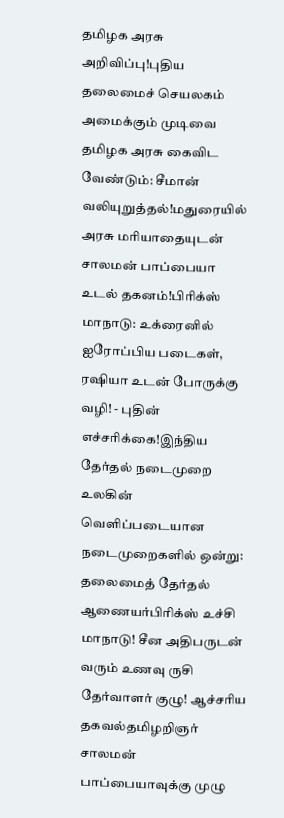தமிழக அரசு அறிவிப்பு!புதிய தலைமைச் செயலகம் அமைக்கும் முடிவை தமிழக அரசு கைவிட வேண்டும்: சீமான் வலியுறுத்தல்!மதுரையில் அரசு மரியாதையுடன் சாலமன் பாப்பையா உடல் தகனம்!பிரிக்ஸ் மாநாடு: உக்ரைனில் ஐரோப்பிய படைகள், ரஷியா உடன் போருக்கு வழி! - புதின் எச்சரிக்கை!இந்திய தேர்தல் நடைமுறை உலகின் வெளிப்படையான நடைமுறைகளில் ஒன்று: தலைமைத் தேர்தல் ஆணையர்பிரிக்ஸ் உச்சி மாநாடு! சீன அதிபருடன் வரும் உணவு ருசி தேர்வாளர் குழு! ஆச்சரிய தகவல்தமிழறிஞர் சாலமன் பாப்பையாவுக்கு முழு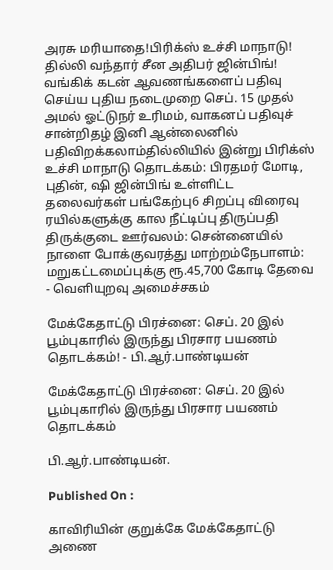அரசு மரியாதை!பிரிக்ஸ் உச்சி மாநாடு! தில்லி வந்தார் சீன அதிபர் ஜின்பிங்! வங்கிக் கடன் ஆவணங்களைப் பதிவு செய்ய புதிய நடைமுறை செப். 15 முதல் அமல் ஓட்டுநர் உரிமம், வாகனப் பதிவுச் சான்றிதழ் இனி ஆன்லைனில் பதிவிறக்கலாம்தில்லியில் இன்று பிரிக்ஸ் உச்சி மாநாடு தொடக்கம்: பிரதமர் மோடி, புதின், ஷி ஜின்பிங் உள்ளிட்ட தலைவர்கள் பங்கேற்பு6 சிறப்பு விரைவு ரயில்களுக்கு கால நீட்டிப்பு திருப்பதி திருக்குடை ஊர்வலம்: சென்னையில் நாளை போக்குவரத்து மாற்றம்நேபாளம்: மறுகட்டமைப்புக்கு ரூ.45,700 கோடி தேவை - வெளியுறவு அமைச்சகம்

மேக்கேதாட்டு பிரச்னை: செப். 20 இல் பூம்புகாரில் இருந்து பிரசார பயணம் தொடக்கம்! - பி.ஆர்.பாண்டியன்

மேக்கேதாட்டு பிரச்னை: செப். 20 இல் பூம்புகாரில் இருந்து பிரசார பயணம் தொடக்கம்

பி.ஆர்.பாண்டியன்.

Published On :

காவிரியின் குறுக்கே மேக்கேதாட்டு அணை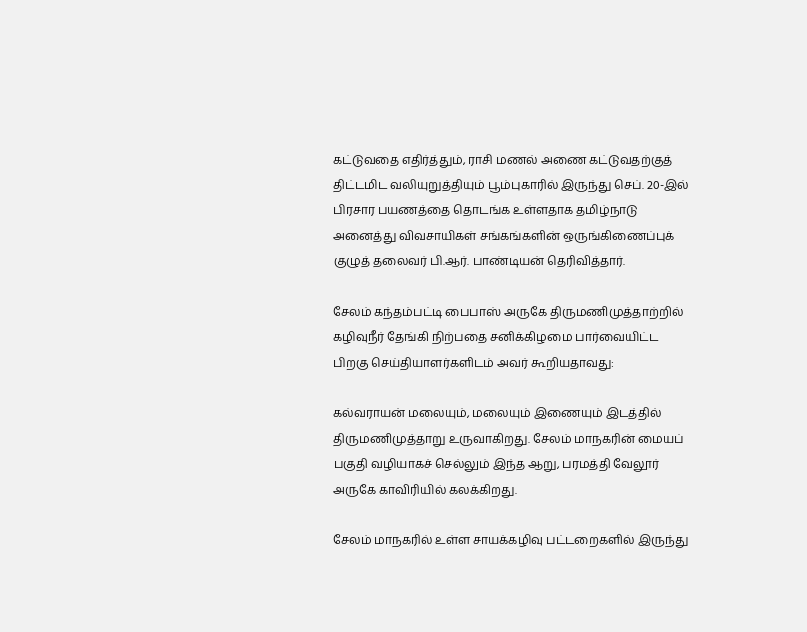கட்டுவதை எதிர்த்தும், ராசி மணல் அணை கட்டுவதற்குத் திட்டமிட வலியுறுத்தியும் பூம்புகாரில் இருந்து செப். 20-இல் பிரசார பயணத்தை தொடங்க உள்ளதாக தமிழ்நாடு அனைத்து விவசாயிகள் சங்கங்களின் ஒருங்கிணைப்புக் குழுத் தலைவர் பி.ஆர். பாண்டியன் தெரிவித்தார்.

சேலம் கந்தம்பட்டி பைபாஸ் அருகே திருமணிமுத்தாற்றில் கழிவுநீர் தேங்கி நிற்பதை சனிக்கிழமை பார்வையிட்ட பிறகு செய்தியாளர்களிடம் அவர் கூறியதாவது:

கல்வராயன் மலையும், மலையும் இணையும் இடத்தில் திருமணிமுத்தாறு உருவாகிறது. சேலம் மாநகரின் மையப் பகுதி வழியாகச் செல்லும் இந்த ஆறு, பரமத்தி வேலூர் அருகே காவிரியில் கலக்கிறது.

சேலம் மாநகரில் உள்ள சாயக்கழிவு பட்டறைகளில் இருந்து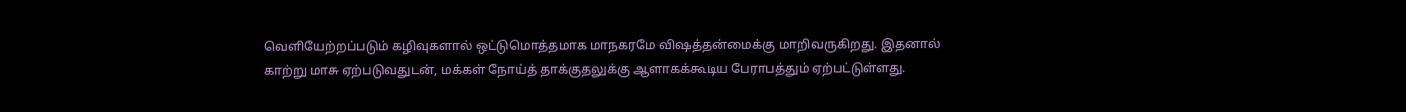வெளியேற்றப்படும் கழிவுகளால் ஒட்டுமொத்தமாக மாநகரமே விஷத்தன்மைக்கு மாறிவருகிறது. இதனால் காற்று மாசு ஏற்படுவதுடன், மக்கள் நோய்த் தாக்குதலுக்கு ஆளாகக்கூடிய பேராபத்தும் ஏற்பட்டுள்ளது.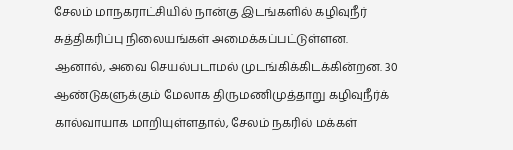சேலம் மாநகராட்சியில் நான்கு இடங்களில் கழிவுநீர் சுத்திகரிப்பு நிலையங்கள் அமைக்கப்பட்டுள்ளன. ஆனால், அவை செயல்படாமல் முடங்கிக்கிடக்கின்றன. 30 ஆண்டுகளுக்கும் மேலாக திருமணிமுத்தாறு கழிவுநீர்க் கால்வாயாக மாறியுள்ளதால், சேலம் நகரில் மக்கள்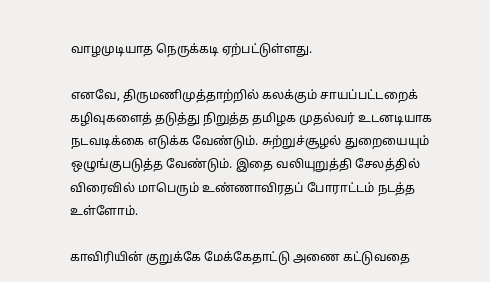வாழமுடியாத நெருக்கடி ஏற்பட்டுள்ளது.

எனவே, திருமணிமுத்தாற்றில் கலக்கும் சாயப்பட்டறைக் கழிவுகளைத் தடுத்து நிறுத்த தமிழக முதல்வர் உடனடியாக நடவடிக்கை எடுக்க வேண்டும். சுற்றுச்சூழல் துறையையும் ஒழுங்குபடுத்த வேண்டும். இதை வலியுறுத்தி சேலத்தில் விரைவில் மாபெரும் உண்ணாவிரதப் போராட்டம் நடத்த உள்ளோம்.

காவிரியின் குறுக்கே மேக்கேதாட்டு அணை கட்டுவதை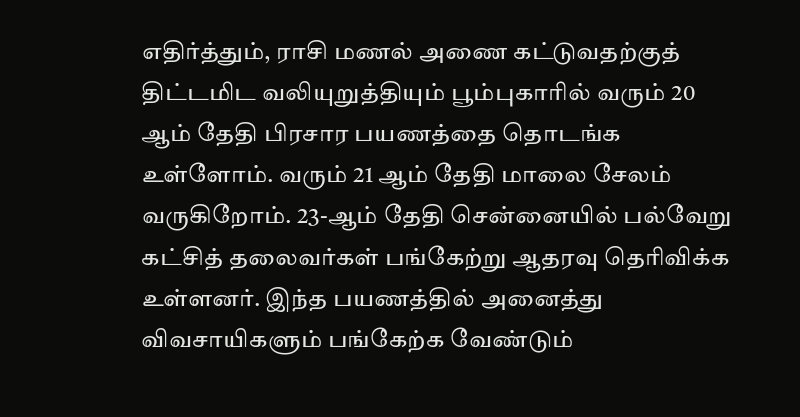எதிர்த்தும், ராசி மணல் அணை கட்டுவதற்குத் திட்டமிட வலியுறுத்தியும் பூம்புகாரில் வரும் 20 ஆம் தேதி பிரசார பயணத்தை தொடங்க உள்ளோம். வரும் 21 ஆம் தேதி மாலை சேலம் வருகிறோம். 23-ஆம் தேதி சென்னையில் பல்வேறு கட்சித் தலைவர்கள் பங்கேற்று ஆதரவு தெரிவிக்க உள்ளனர். இந்த பயணத்தில் அனைத்து விவசாயிகளும் பங்கேற்க வேண்டும்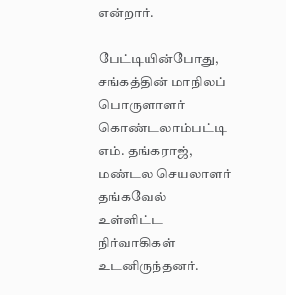என்றார்.

பேட்டியின்போது, சங்கத்தின் மாநிலப் பொருளாளர் கொண்டலாம்பட்டி எம். தங்கராஜ், மண்டல செயலாளர் தங்கவேல் உள்ளிட்ட நிர்வாகிகள் உடனிருந்தனர்.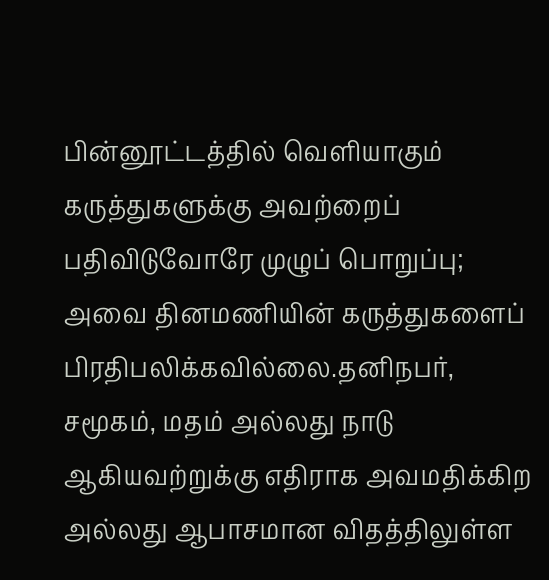பின்னூட்டத்தில் வெளியாகும் கருத்துகளுக்கு அவற்றைப் பதிவிடுவோரே முழுப் பொறுப்பு; அவை தினமணியின் கருத்துகளைப் பிரதிபலிக்கவில்லை.தனிநபர், சமூகம், மதம் அல்லது நாடு ஆகியவற்றுக்கு எதிராக அவமதிக்கிற அல்லது ஆபாசமான விதத்திலுள்ள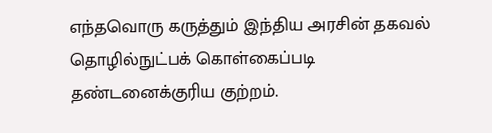எந்தவொரு கருத்தும் இந்திய அரசின் தகவல் தொழில்நுட்பக் கொள்கைப்படி தண்டனைக்குரிய குற்றம்.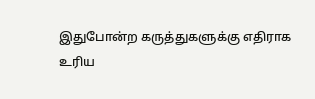இதுபோன்ற கருத்துகளுக்கு எதிராக உரிய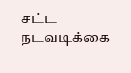சட்ட நடவடிக்கை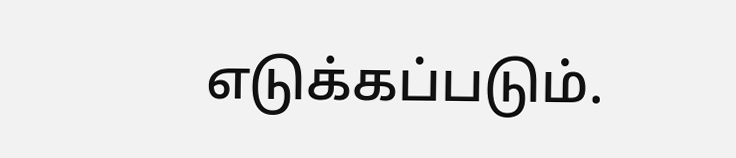எடுக்கப்படும்.